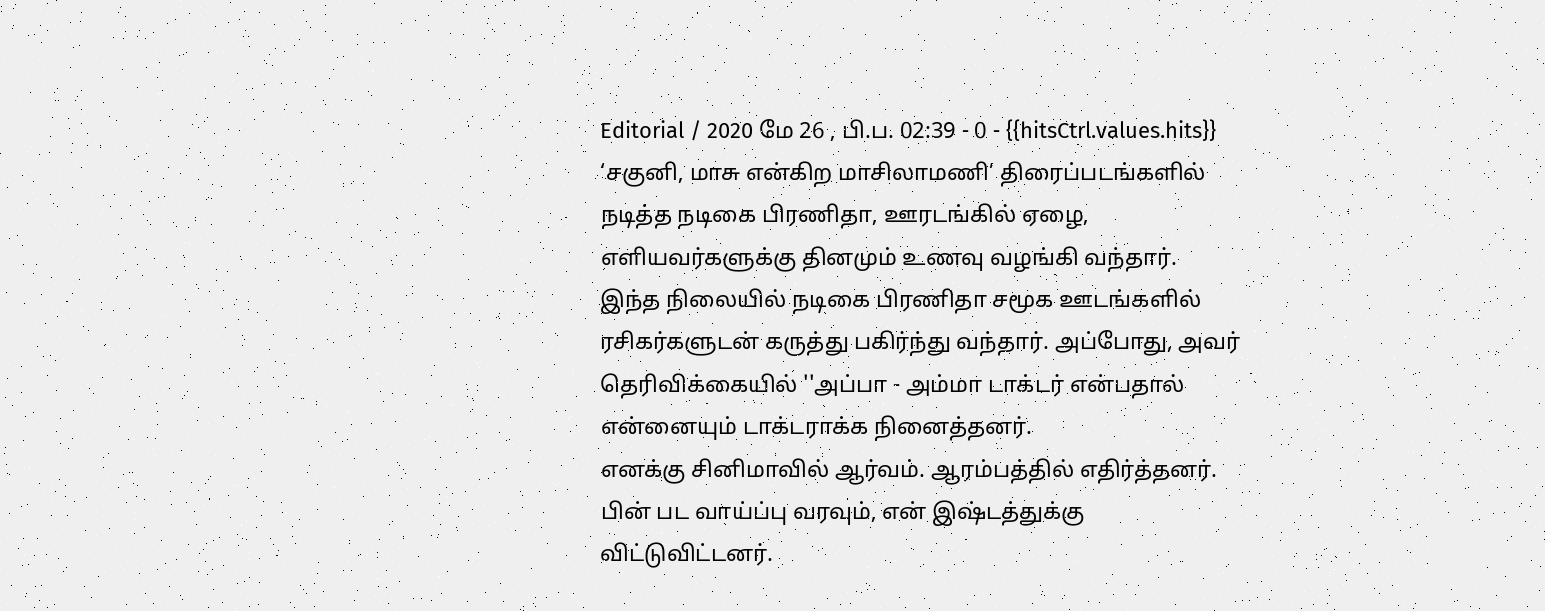Editorial / 2020 மே 26 , பி.ப. 02:39 - 0 - {{hitsCtrl.values.hits}}
‘சகுனி, மாசு என்கிற மாசிலாமணி’ திரைப்படங்களில் நடித்த நடிகை பிரணிதா, ஊரடங்கில் ஏழை, எளியவர்களுக்கு தினமும் உணவு வழங்கி வந்தார்.
இந்த நிலையில் நடிகை பிரணிதா சமூக ஊடங்களில் ரசிகர்களுடன் கருத்து பகிர்ந்து வந்தார். அப்போது, அவர் தெரிவிக்கையில் ''அப்பா - அம்மா டாக்டர் என்பதால் என்னையும் டாக்டராக்க நினைத்தனர்.
எனக்கு சினிமாவில் ஆர்வம். ஆரம்பத்தில் எதிர்த்தனர். பின் பட வாய்ப்பு வரவும், என் இஷ்டத்துக்கு விட்டுவிட்டனர்.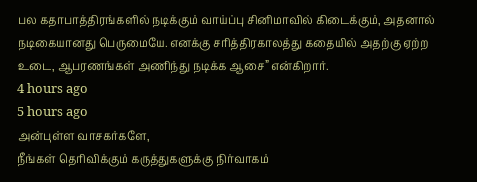பல கதாபாத்திரங்களில் நடிக்கும் வாய்ப்பு சினிமாவில் கிடைக்கும், அதனால் நடிகையானது பெருமையே. எனக்கு சரித்திரகாலத்து கதையில் அதற்கு ஏற்ற உடை, ஆபரணங்கள் அணிந்து நடிக்க ஆசை” என்கிறார்.
4 hours ago
5 hours ago
அன்புள்ள வாசகர்களே,
நீங்கள் தெரிவிக்கும் கருத்துகளுக்கு நிர்வாகம்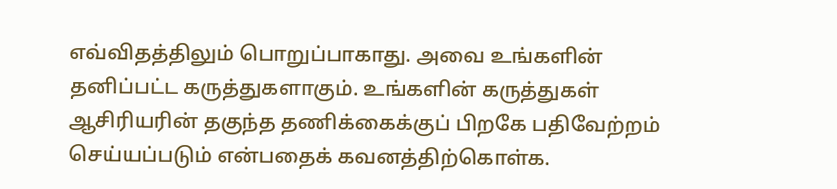எவ்விதத்திலும் பொறுப்பாகாது. அவை உங்களின் தனிப்பட்ட கருத்துகளாகும். உங்களின் கருத்துகள் ஆசிரியரின் தகுந்த தணிக்கைக்குப் பிறகே பதிவேற்றம் செய்யப்படும் என்பதைக் கவனத்திற்கொள்க.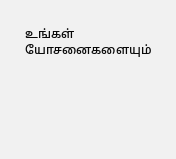உங்கள் யோசனைகளையும்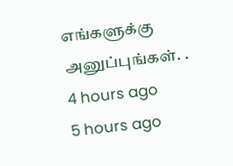எங்களுக்கு அனுப்புங்கள். .
4 hours ago
5 hours ago